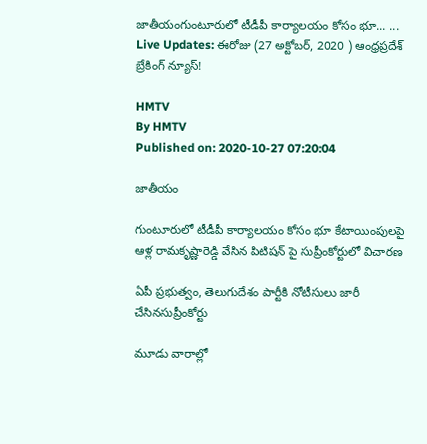జాతీయంగుంటూరులో టీడీపీ కార్యాలయం కోసం భూ... ... Live Updates: ఈరోజు (27 అక్టోబర్, 2020 ) ఆంధ్రప్రదేశ్ బ్రేకింగ్ న్యూస్!

HMTV
By HMTV
Published on: 2020-10-27 07:20:04

జాతీయం

గుంటూరులో టీడీపీ కార్యాలయం కోసం భూ కేటాయింపులపై ఆళ్ల రామకృష్ణారెడ్డి వేసిన పిటిషన్ పై సుప్రీంకోర్టులో విచారణ

ఏపీ ప్రభుత్వం, తెలుగుదేశం పార్టీకి నోటీసులు జారీ చేసినసుప్రీంకోర్టు

మూడు వారాల్లో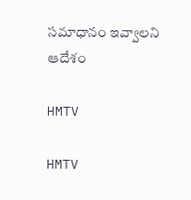సమాధానం ఇవ్వాలని ఆదేశం

HMTV

HMTV